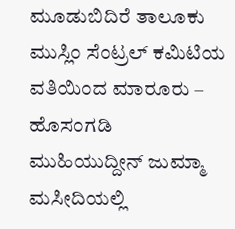ಮೂಡುಬಿದಿರೆ ತಾಲೂಕು ಮುಸ್ಲಿಂ ಸೆಂಟ್ರಲ್ ಕಮಿಟಿಯ ವತಿಯಿಂದ ಮಾರೂರು – ಹೊಸಂಗಡಿ ಮುಹಿಯುದ್ದೀನ್ ಜುಮ್ಮಾ ಮಸೀದಿಯಲ್ಲಿ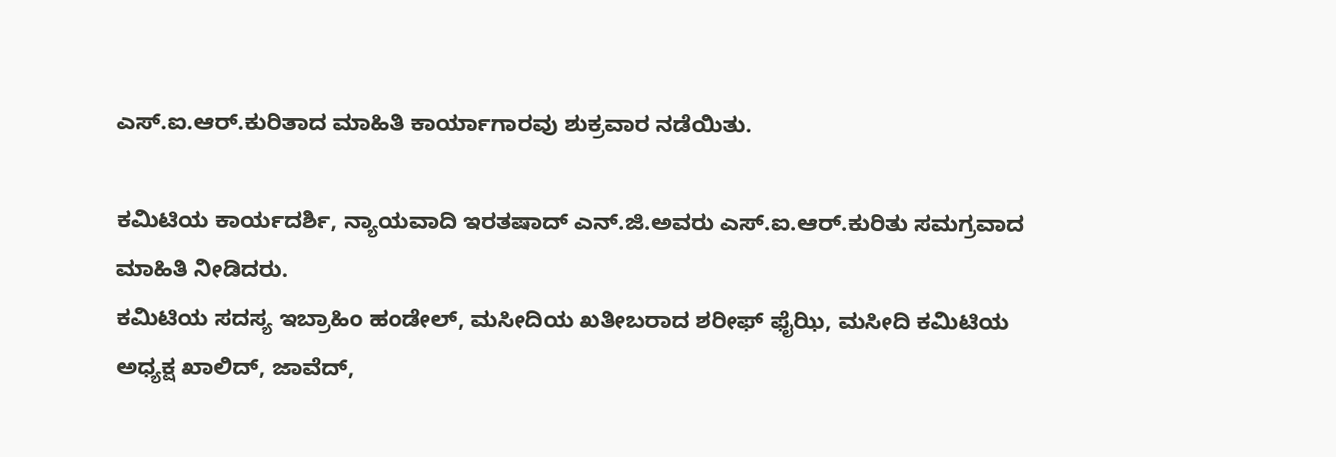ಎಸ್.ಐ.ಆರ್.ಕುರಿತಾದ ಮಾಹಿತಿ ಕಾರ್ಯಾಗಾರವು ಶುಕ್ರವಾರ ನಡೆಯಿತು.

ಕಮಿಟಿಯ ಕಾರ್ಯದರ್ಶಿ, ನ್ಯಾಯವಾದಿ ಇರತಷಾದ್ ಎನ್.ಜಿ.ಅವರು ಎಸ್.ಐ.ಆರ್.ಕುರಿತು ಸಮಗ್ರವಾದ ಮಾಹಿತಿ ನೀಡಿದರು.
ಕಮಿಟಿಯ ಸದಸ್ಯ ಇಬ್ರಾಹಿಂ ಹಂಡೇಲ್, ಮಸೀದಿಯ ಖತೀಬರಾದ ಶರೀಫ್ ಫೈಝಿ, ಮಸೀದಿ ಕಮಿಟಿಯ ಅಧ್ಯಕ್ಷ ಖಾಲಿದ್, ಜಾವೆದ್,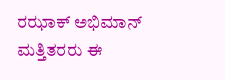ರಝಾಕ್ ಅಭಿಮಾನ್ ಮತ್ತಿತರರು ಈ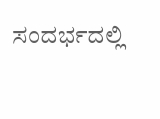ಸಂದರ್ಭದಲ್ಲಿ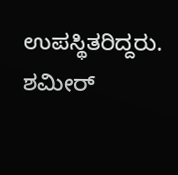ಉಪಸ್ಥಿತರಿದ್ದರು.
ಶಮೀರ್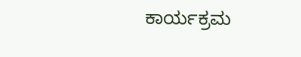ಕಾರ್ಯಕ್ರಮ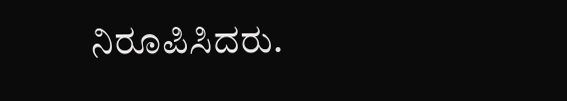ನಿರೂಪಿಸಿದರು.